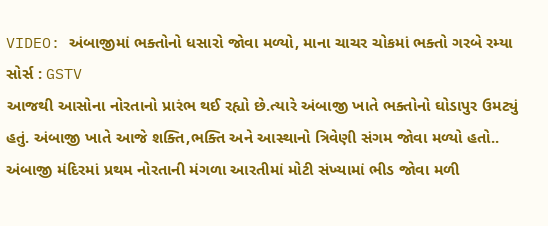VIDEO: અંબાજીમાં ભક્તોનો ધસારો જોવા મળ્યો, માના ચાચર ચોકમાં ભક્તો ગરબે રમ્યા
સોર્સ : GSTV
આજથી આસોના નોરતાનો પ્રારંભ થઈ રહ્યો છે.ત્યારે અંબાજી ખાતે ભક્તોનો ઘોડાપુર ઉમટ્યું હતું. અંબાજી ખાતે આજે શક્તિ,ભક્તિ અને આસ્થાનો ત્રિવેણી સંગમ જોવા મળ્યો હતો.. અંબાજી મંદિરમાં પ્રથમ નોરતાની મંગળા આરતીમાં મોટી સંખ્યામાં ભીડ જોવા મળી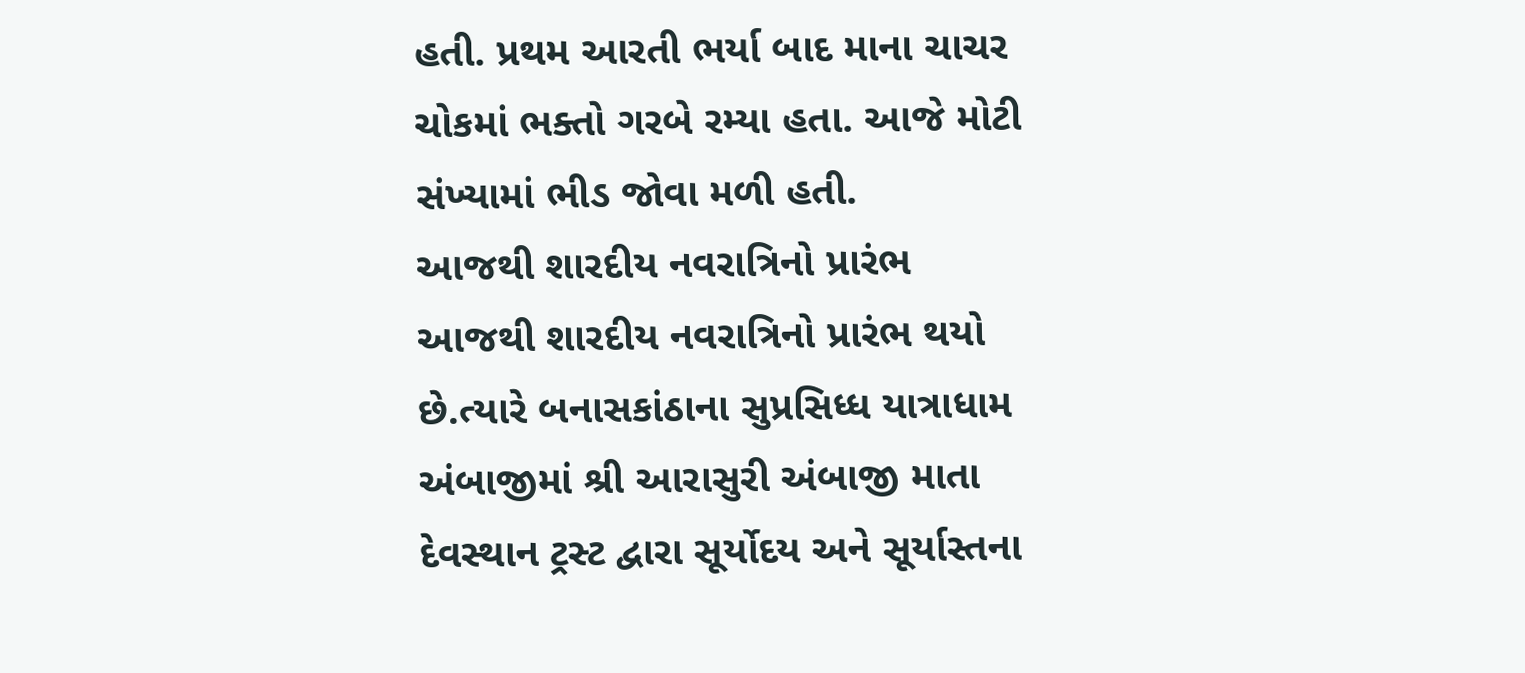હતી. પ્રથમ આરતી ભર્યા બાદ માના ચાચર ચોકમાં ભક્તો ગરબે રમ્યા હતા. આજે મોટી સંખ્યામાં ભીડ જોવા મળી હતી.
આજથી શારદીય નવરાત્રિનો પ્રારંભ
આજથી શારદીય નવરાત્રિનો પ્રારંભ થયો છે.ત્યારે બનાસકાંઠાના સુપ્રસિધ્ધ યાત્રાધામ અંબાજીમાં શ્રી આરાસુરી અંબાજી માતા દેવસ્થાન ટ્રસ્ટ દ્વારા સૂર્યોદય અને સૂર્યાસ્તના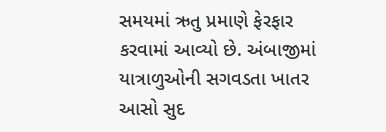સમયમાં ઋતુ પ્રમાણે ફેરફાર કરવામાં આવ્યો છે. અંબાજીમાં યાત્રાળુઓની સગવડતા ખાતર આસો સુદ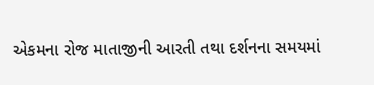એકમના રોજ માતાજીની આરતી તથા દર્શનના સમયમાં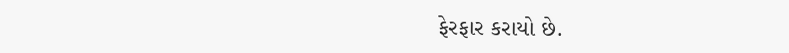ફેરફાર કરાયો છે.